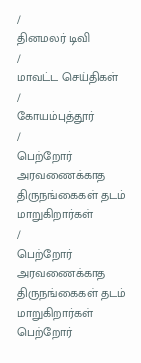/
தினமலர் டிவி
/
மாவட்ட செய்திகள்
/
கோயம்புத்தூர்
/
பெற்றோர் அரவணைக்காத திருநங்கைகள் தடம் மாறுகிறார்கள்
/
பெற்றோர் அரவணைக்காத திருநங்கைகள் தடம் மாறுகிறார்கள்
பெற்றோர்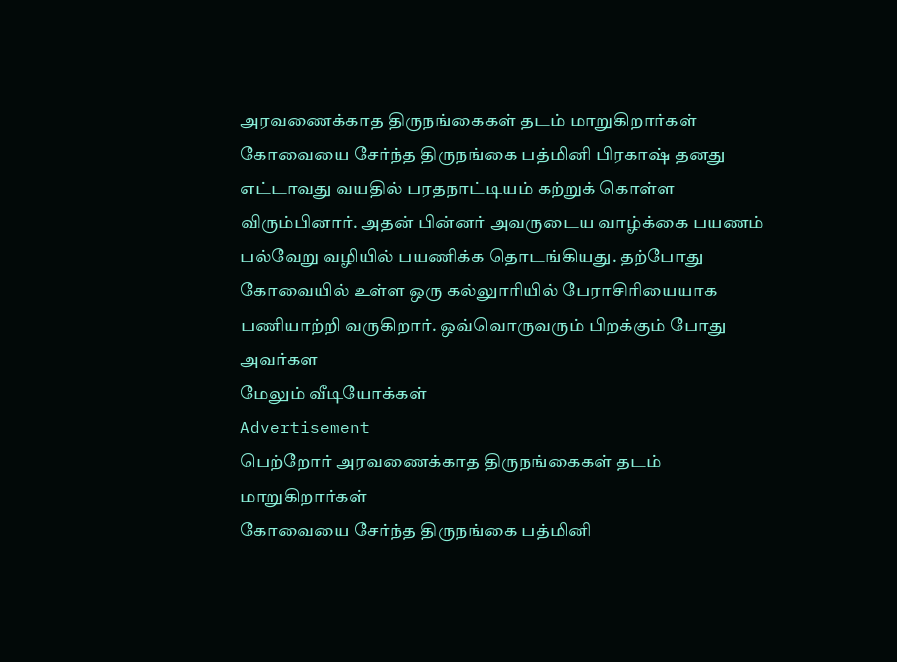அரவணைக்காத திருநங்கைகள் தடம் மாறுகிறார்கள்
கோவையை சேர்ந்த திருநங்கை பத்மினி பிரகாஷ் தனது எட்டாவது வயதில் பரதநாட்டியம் கற்றுக் கொள்ள விரும்பினார். அதன் பின்னர் அவருடைய வாழ்க்கை பயணம் பல்வேறு வழியில் பயணிக்க தொடங்கியது. தற்போது கோவையில் உள்ள ஒரு கல்லுாரியில் பேராசிரியையாக பணியாற்றி வருகிறார். ஒவ்வொருவரும் பிறக்கும் போது அவர்கள
மேலும் வீடியோக்கள்
Advertisement
பெற்றோர் அரவணைக்காத திருநங்கைகள் தடம் மாறுகிறார்கள்
கோவையை சேர்ந்த திருநங்கை பத்மினி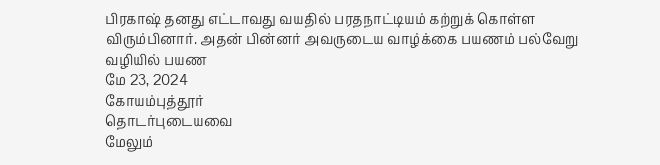பிரகாஷ் தனது எட்டாவது வயதில் பரதநாட்டியம் கற்றுக் கொள்ள விரும்பினார். அதன் பின்னர் அவருடைய வாழ்க்கை பயணம் பல்வேறு வழியில் பயண
மே 23, 2024
கோயம்புத்தூர்
தொடர்புடையவை
மேலும்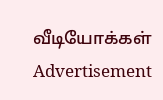வீடியோக்கள்
Advertisement